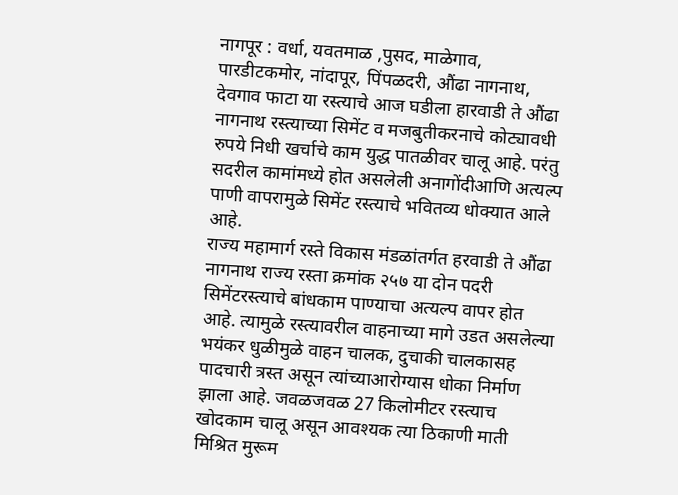नागपूर : वर्धा, यवतमाळ ,पुसद, माळेगाव, पारडीटकमोर, नांदापूर, पिंपळदरी, औंढा नागनाथ, देवगाव फाटा या रस्त्याचे आज घडीला हारवाडी ते औंढा नागनाथ रस्त्याच्या सिमेंट व मजबुतीकरनाचे कोट्यावधी रुपये निधी खर्चाचे काम युद्ध पातळीवर चालू आहे. परंतु सदरील कामांमध्ये होत असलेली अनागोंदीआणि अत्यल्प पाणी वापरामुळे सिमेंट रस्त्याचे भवितव्य धोक्यात आले आहे.
राज्य महामार्ग रस्ते विकास मंडळांतर्गत हरवाडी ते औंढा नागनाथ राज्य रस्ता क्रमांक २५७ या दोन पदरी सिमेंटरस्त्याचे बांधकाम पाण्याचा अत्यल्प वापर होत आहे. त्यामुळे रस्त्यावरील वाहनाच्या मागे उडत असलेल्या भयंकर धुळीमुळे वाहन चालक, दुचाकी चालकासह पादचारी त्रस्त असून त्यांच्याआरोग्यास धोका निर्माण झाला आहे. जवळजवळ 27 किलोमीटर रस्त्याच खोदकाम चालू असून आवश्यक त्या ठिकाणी माती मिश्रित मुरूम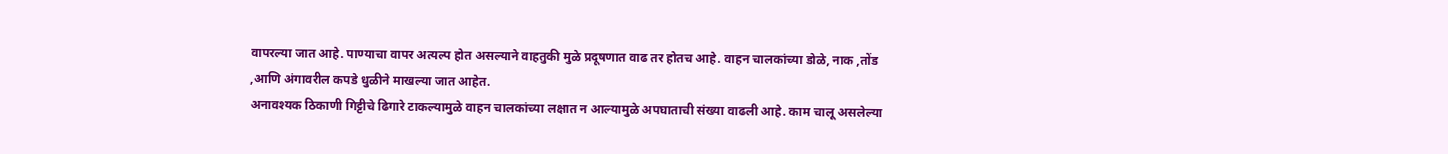वापरल्या जात आहे. पाण्याचा वापर अत्यल्प होत असल्याने वाहतुकी मुळे प्रदूषणात वाढ तर होतच आहे. वाहन चालकांच्या डोळे, नाक ,तोंड ,आणि अंगावरील कपडे धुळीने माखल्या जात आहेत.
अनावश्यक ठिकाणी गिट्टीचे ढिगारे टाकल्यामुळे वाहन चालकांच्या लक्षात न आल्यामुळे अपघाताची संख्या वाढली आहे. काम चालू असलेल्या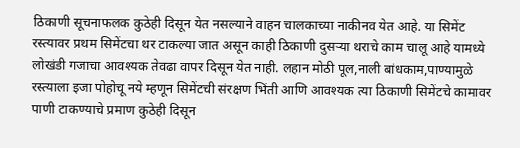ठिकाणी सूचनाफलक कुठेही दिसून येत नसल्याने वाहन चालकाच्या नाकीनव येत आहे. या सिमेंट रस्त्यावर प्रथम सिमेंटचा थर टाकल्या जात असून काही ठिकाणी दुसऱ्या थराचे काम चालू आहे यामध्ये लोखंडी गजाचा आवश्यक तेवढा वापर दिसून येत नाही. लहान मोठी पूल,नाली बांधकाम,पाण्यामुळे रस्त्याला इजा पोहोचू नये म्हणून सिमेंटची संरक्षण भिंती आणि आवश्यक त्या ठिकाणी सिमेंटचे कामावर पाणी टाकण्याचे प्रमाण कुठेही दिसून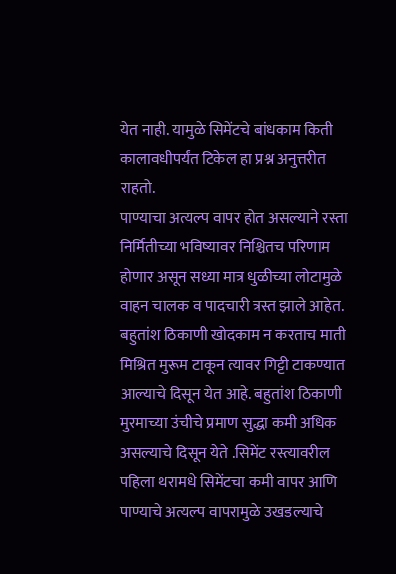येत नाही. यामुळे सिमेंटचे बांधकाम किती कालावधीपर्यंत टिकेल हा प्रश्न अनुत्तरीत राहतो.
पाण्याचा अत्यल्प वापर होत असल्याने रस्ता निर्मितीच्या भविष्यावर निश्चितच परिणाम होणार असून सध्या मात्र धुळीच्या लोटामुळे वाहन चालक व पादचारी त्रस्त झाले आहेत. बहुतांश ठिकाणी खोदकाम न करताच माती मिश्रित मुरूम टाकून त्यावर गिट्टी टाकण्यात आल्याचे दिसून येत आहे. बहुतांश ठिकाणी मुरमाच्या उंचीचे प्रमाण सुद्धा कमी अधिक असल्याचे दिसून येते .सिमेंट रस्त्यावरील पहिला थरामधे सिमेंटचा कमी वापर आणि पाण्याचे अत्यल्प वापरामुळे उखडल्याचे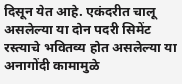दिसून येत आहे. एकंदरीत चालू असलेल्या या दोन पदरी सिमेंट रस्त्याचे भवितव्य होत असलेल्या या अनागोंदी कामामुळे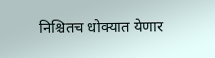निश्चितच धोक्यात येणार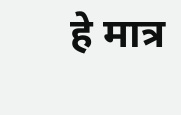हे मात्र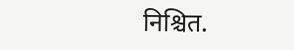निश्चित.